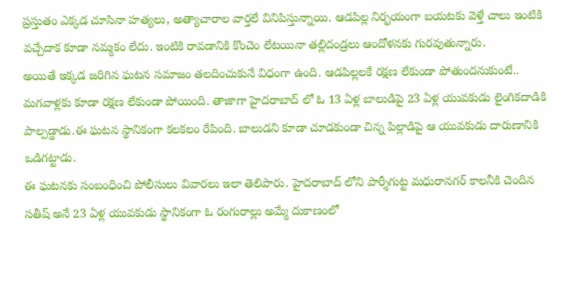ప్రస్తుతం ఎక్కడ చూసినా హత్యలు, అత్యాచారాల వార్తలే వినిపిస్తున్నాయి. ఆడపిల్ల నిర్భయంగా బయటకు వెళ్తే చాలు ఇంటికి వచ్చేదాక కూడా నమ్మకం లేదు. ఇంటికి రావడానికి కొంచెం లేటయినా తల్లిదండ్రలు ఆందోళనకు గురవుతున్నారు.
అయితే ఇక్కడ జరిగిన ఘటన సమాజం తలదించుకునే విధంగా ఉంది. ఆడపిల్లలకే రక్షణ లేకుండా పోతుందనుకుంటే.. మగవాళ్లకు కూడా రక్షణ లేకుండా పోయింది. తాజాగా హైదరాబాద్ లో ఓ 13 ఏళ్ల బాలుడిపై 23 ఏళ్ల యువకుడు లైంగికదాడికి పాల్పడ్డాడు.ఈ ఘటన స్థానికంగా కలకలం రేపింది. బాలుడని కూడా చూడకుండా చిన్న పిల్లాడిపై ఆ యువకుడు దారుణానికి ఒడిగట్టాడు.
ఈ ఘటనకు సంబంధించి పోలీసులు వివారలు ఇలా తెలిపారు. హైదరాబాద్ లోని పార్శీగుట్ట మధురానగర్ కాలనీకి చెందిన సతీష్ అనే 23 ఏళ్ల యువకుడు స్థానికంగా ఓ రంగురాల్లు అమ్మే దుకాణంలో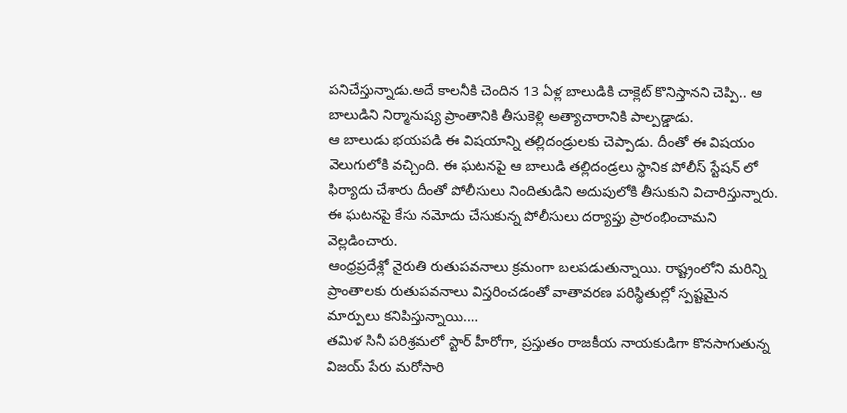పనిచేస్తున్నాడు.అదే కాలనీకి చెందిన 13 ఏళ్ల బాలుడికి చాక్లెట్ కొనిస్తానని చెప్పి.. ఆ బాలుడిని నిర్మానుష్య ప్రాంతానికి తీసుకెళ్లి అత్యాచారానికి పాల్పడ్డాడు.
ఆ బాలుడు భయపడి ఈ విషయాన్ని తల్లిదండ్రులకు చెప్పాడు. దీంతో ఈ విషయం వెలుగులోకి వచ్చింది. ఈ ఘటనపై ఆ బాలుడి తల్లిదండ్రలు స్థానిక పోలీస్ స్టేషన్ లో ఫిర్యాదు చేశారు దీంతో పోలీసులు నిందితుడిని అదుపులోకి తీసుకుని విచారిస్తున్నారు. ఈ ఘటనపై కేసు నమోదు చేసుకున్న పోలీసులు దర్యాప్తు ప్రారంభించామని వెల్లడించారు.
ఆంధ్రప్రదేశ్లో నైరుతి రుతుపవనాలు క్రమంగా బలపడుతున్నాయి. రాష్ట్రంలోని మరిన్ని ప్రాంతాలకు రుతుపవనాలు విస్తరించడంతో వాతావరణ పరిస్థితుల్లో స్పష్టమైన మార్పులు కనిపిస్తున్నాయి.…
తమిళ సినీ పరిశ్రమలో స్టార్ హీరోగా, ప్రస్తుతం రాజకీయ నాయకుడిగా కొనసాగుతున్న విజయ్ పేరు మరోసారి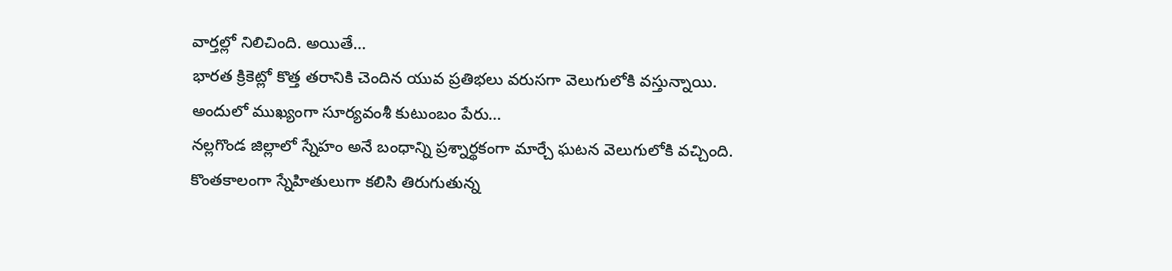వార్తల్లో నిలిచింది. అయితే…
భారత క్రికెట్లో కొత్త తరానికి చెందిన యువ ప్రతిభలు వరుసగా వెలుగులోకి వస్తున్నాయి. అందులో ముఖ్యంగా సూర్యవంశీ కుటుంబం పేరు…
నల్లగొండ జిల్లాలో స్నేహం అనే బంధాన్ని ప్రశ్నార్థకంగా మార్చే ఘటన వెలుగులోకి వచ్చింది. కొంతకాలంగా స్నేహితులుగా కలిసి తిరుగుతున్న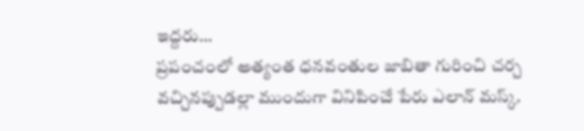ఇద్దరు…
ప్రపంచంలో అత్యంత ధనవంతుల జాబితా గురించి చర్చ వచ్చినప్పుడల్లా ముందుగా వినిపించే పేరు ఎలాన్ మస్క్.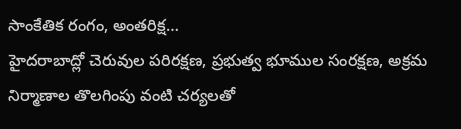సాంకేతిక రంగం, అంతరిక్ష…
హైదరాబాద్లో చెరువుల పరిరక్షణ, ప్రభుత్వ భూముల సంరక్షణ, అక్రమ నిర్మాణాల తొలగింపు వంటి చర్యలతో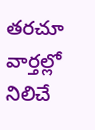తరచూ వార్తల్లో నిలిచే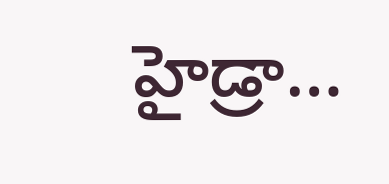హైడ్రా…